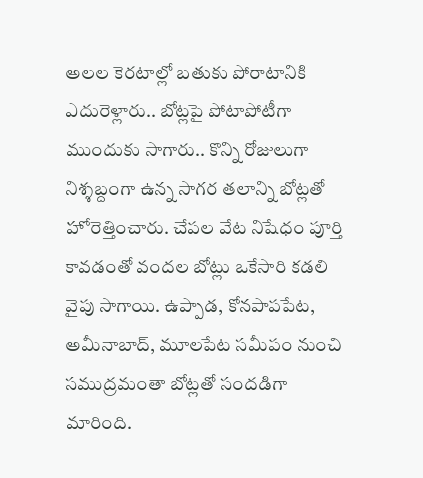అలల కెరటాల్లో బతుకు పోరాటానికి ఎదురెళ్లారు.. బోట్లపై పోటాపోటీగా ముందుకు సాగారు.. కొన్ని రోజులుగా నిశ్శబ్దంగా ఉన్న సాగర తలాన్ని బోట్లతో హోరెత్తించారు. చేపల వేట నిషేధం పూర్తి కావడంతో వందల బోట్లు ఒకేసారి కడలి వైపు సాగాయి. ఉప్పాడ, కోనపాపపేట, అమీనాబాద్, మూలపేట సమీపం నుంచి సముద్రమంతా బోట్లతో సందడిగా మారింది.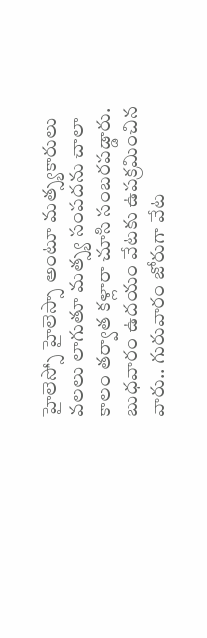హైలెస్సో హైలెస్సా అంటూ మత్స్యకారులు వలలు లాగుతూ మత్స్య సంపదను చాలా కాలం తర్వాత కళ్లారా చూసి సంబరపడ్డారు. బుధవారం ఉదయం వేటకు ఉపక్రమించిన వారు.. గురువారం జోరుగా వేట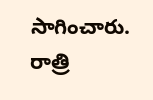సాగించారు. రాత్రి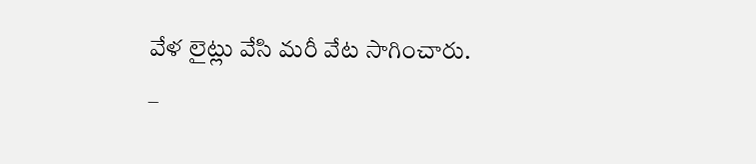వేళ లైట్లు వేసి మరీ వేట సాగించారు.
–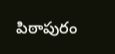పిఠాపురం